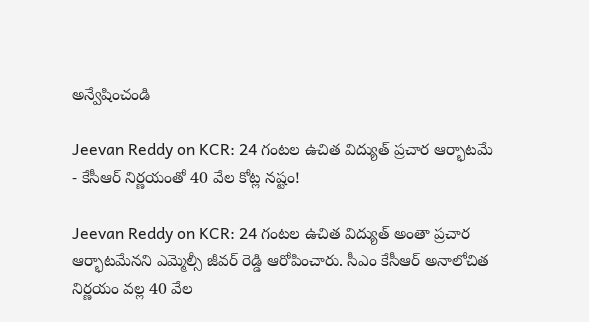అన్వేషించండి

Jeevan Reddy on KCR: 24 గంటల ఉచిత విద్యుత్ ప్రచార ఆర్భాటమే - కేసీఆర్ నిర్ణయంతో 40 వేల కోట్ల నష్టం!

Jeevan Reddy on KCR: 24 గంటల ఉచిత విద్యుత్ అంతా ప్రచార ఆర్భాటమేనని ఎమ్మెల్సీ జీవర్ రెడ్డి ఆరోపించారు. సీఎం కేసీఆర్ అనాలోచిత నిర్ణయం వల్ల 40 వేల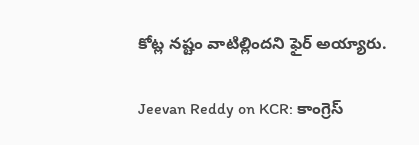కోట్ల నష్టం వాటిల్లిందని ఫైర్ అయ్యారు.

Jeevan Reddy on KCR: కాంగ్రెస్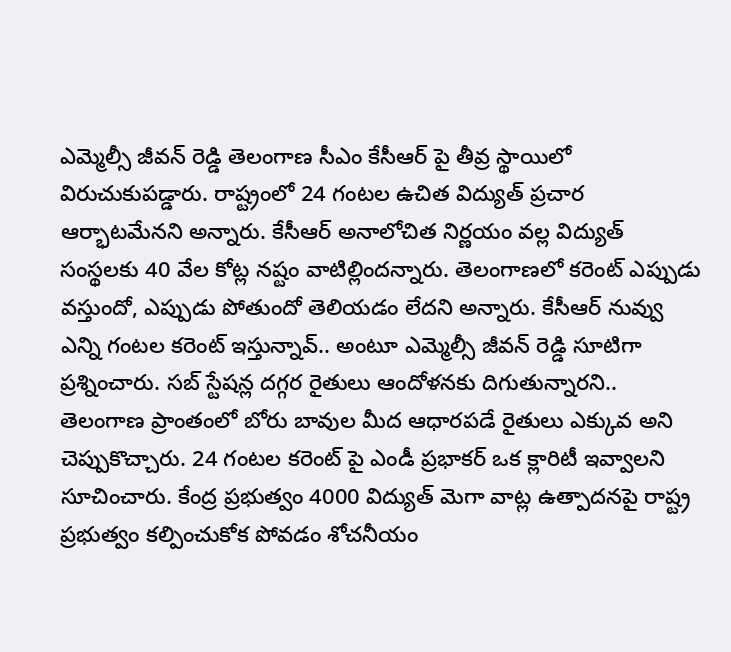ఎమ్మెల్సీ జీవన్ రెడ్డి తెలంగాణ సీఎం కేసీఆర్ పై తీవ్ర స్థాయిలో విరుచుకుపడ్డారు. రాష్ట్రంలో 24 గంటల ఉచిత విద్యుత్ ప్రచార ఆర్భాటమేనని అన్నారు. కేసీఆర్ అనాలోచిత నిర్ణయం వల్ల విద్యుత్ సంస్థలకు 40 వేల కోట్ల నష్టం వాటిల్లిందన్నారు. తెలంగాణలో కరెంట్ ఎప్పుడు వస్తుందో, ఎప్పుడు పోతుందో తెలియడం లేదని అన్నారు. కేసీఆర్ నువ్వు ఎన్ని గంటల కరెంట్ ఇస్తున్నావ్.. అంటూ ఎమ్మెల్సీ జీవన్ రెడ్డి సూటిగా ప్రశ్నించారు. సబ్ స్టేషన్ల దగ్గర రైతులు ఆందోళనకు దిగుతున్నారని.. తెలంగాణ ప్రాంతంలో బోరు బావుల మీద ఆధారపడే రైతులు ఎక్కువ అని చెప్పుకొచ్చారు. 24 గంటల కరెంట్ పై ఎండీ ప్రభాకర్ ఒక క్లారిటీ ఇవ్వాలని సూచించారు. కేంద్ర ప్రభుత్వం 4000 విద్యుత్ మెగా వాట్ల ఉత్పాదనపై రాష్ట్ర ప్రభుత్వం కల్పించుకోక పోవడం శోచనీయం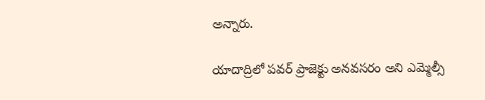అన్నారు.

యాదాద్రిలో పవర్ ప్రాజెక్టు అనవసరం అని ఎమ్మెల్సీ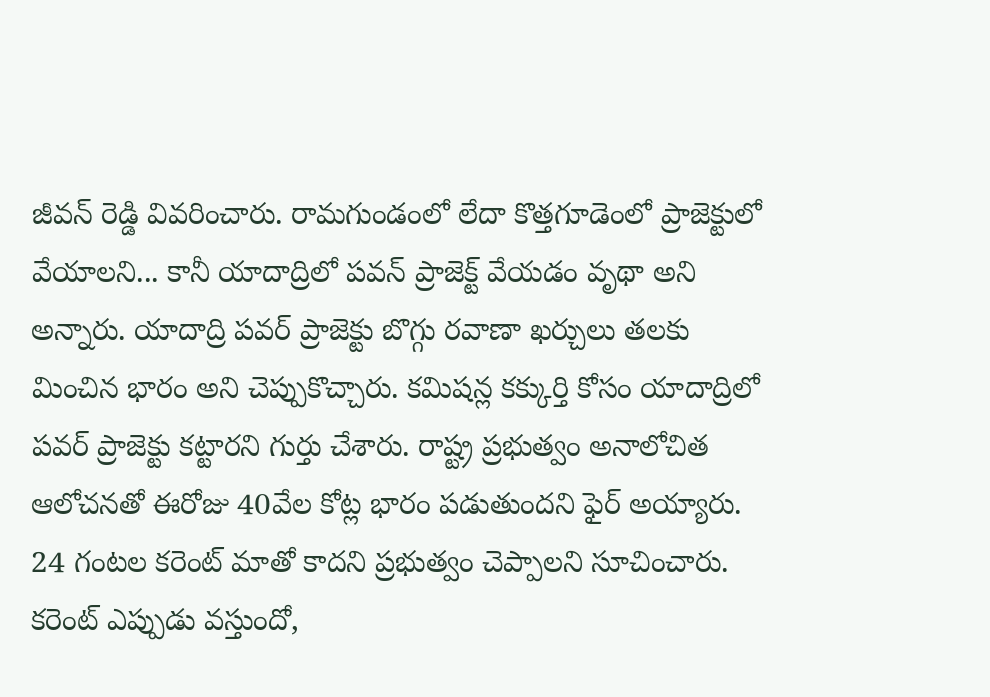జీవన్ రెడ్డి వివరించారు. రామగుండంలో లేదా కొత్తగూడెంలో ప్రాజెక్టులో వేయాలని... కానీ యాదాద్రిలో పవన్ ప్రాజెక్ట్ వేయడం వృథా అని అన్నారు. యాదాద్రి పవర్ ప్రాజెక్టు బొగ్గు రవాణా ఖర్చులు తలకు మించిన భారం అని చెప్పుకొచ్చారు. కమిషన్ల కక్కుర్తి కోసం యాదాద్రిలో పవర్ ప్రాజెక్టు కట్టారని గుర్తు చేశారు. రాష్ట్ర ప్రభుత్వం అనాలోచిత ఆలోచనతో ఈరోజు 40వేల కోట్ల భారం పడుతుందని ఫైర్ అయ్యారు. 24 గంటల కరెంట్ మాతో కాదని ప్రభుత్వం చెప్పాలని సూచించారు. కరెంట్ ఎప్పుడు వస్తుందో,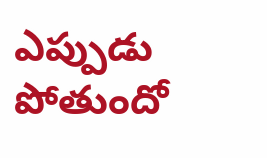ఎప్పుడు పోతుందో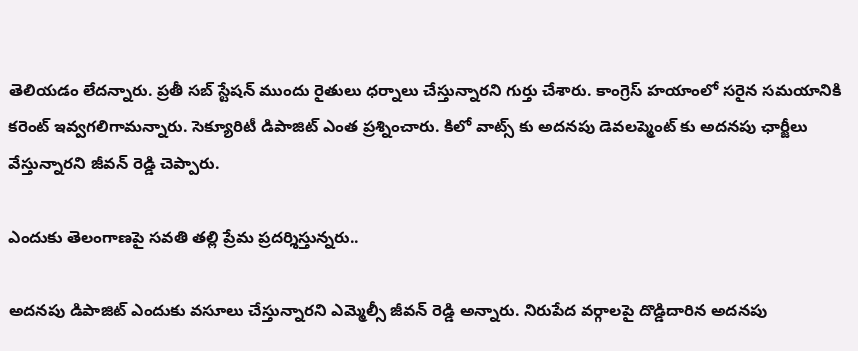తెలియడం లేదన్నారు. ప్రతీ సబ్ స్టేషన్ ముందు రైతులు ధర్నాలు చేస్తున్నారని గుర్తు చేశారు. కాంగ్రెస్ హయాంలో సరైన సమయానికి కరెంట్ ఇవ్వగలిగామన్నారు. సెక్యూరిటీ డిపాజిట్ ఎంత ప్రశ్నించారు. కిలో వాట్స్ కు అదనపు డెవలప్మెంట్ కు అదనపు ఛార్జీలు వేస్తున్నారని జీవన్ రెడ్డి చెప్పారు.

ఎందుకు తెలంగాణపై సవతి తల్లి ప్రేమ ప్రదర్శిస్తున్నరు..

అదనపు డిపాజిట్ ఎందుకు వసూలు చేస్తున్నారని ఎమ్మెల్సీ జీవన్ రెడ్డి అన్నారు. నిరుపేద వర్గాలపై దొడ్డిదారిన అదనపు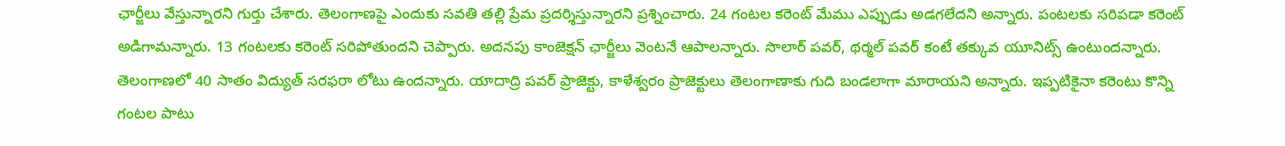ఛార్జీలు వేస్తున్నారని గుర్తు చేశారు. తెలంగాణపై ఎందుకు సవతి తల్లి ప్రేమ ప్రదర్శిస్తున్నారని ప్రశ్నించారు. 24 గంటల కరెంట్ మేము ఎప్పుడు అడగలేదని అన్నారు. పంటలకు సరిపడా కరెంట్ అడిగామన్నారు. 13 గంటలకు కరెంట్ సరిపోతుందని చెప్పారు. అదనపు కాంజెక్షన్ ఛార్జీలు వెంటనే ఆపాలన్నారు. సొలార్ పవర్, థర్మల్ పవర్ కంటే తక్కువ యూనిట్స్ ఉంటుందన్నారు.  తెలంగాణలో 40 సాతం విద్యుత్ సరఫరా లోటు ఉందన్నారు. యాదాద్రి పవర్ ప్రాజెక్టు, కాళేశ్వరం ప్రాజెక్టులు తెలంగాణాకు గుది బండలాగా మారాయని అన్నారు. ఇప్పటికైనా కరెంటు కొన్ని గంటల పాటు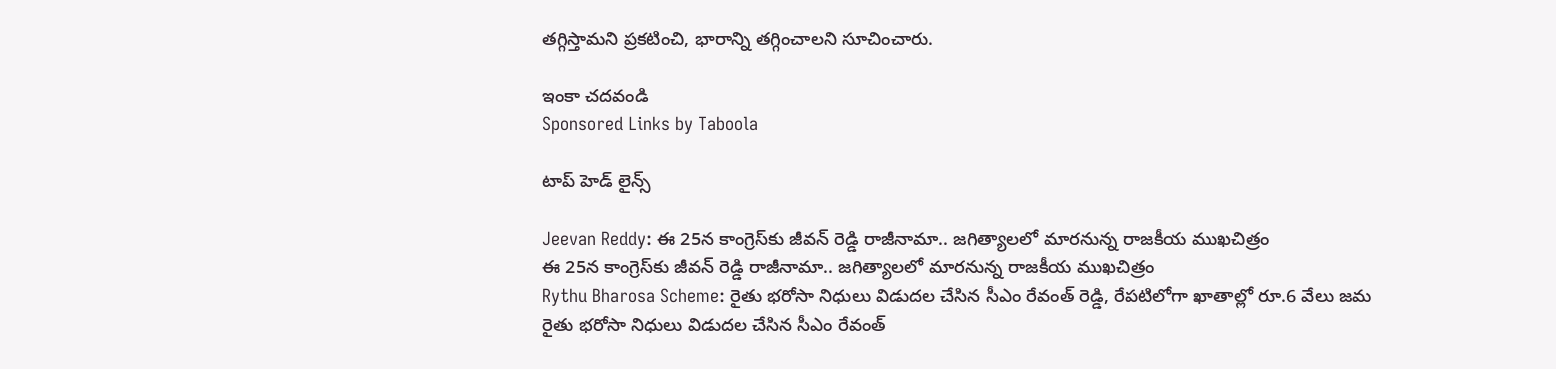తగ్గిస్తామని ప్రకటించి, భారాన్ని తగ్గించాలని సూచించారు.

ఇంకా చదవండి
Sponsored Links by Taboola

టాప్ హెడ్ లైన్స్

Jeevan Reddy: ఈ 25న కాంగ్రెస్‌కు జీవన్ రెడ్డి రాజీనామా.. జగిత్యాలలో మారనున్న రాజకీయ ముఖచిత్రం
ఈ 25న కాంగ్రెస్‌కు జీవన్ రెడ్డి రాజీనామా.. జగిత్యాలలో మారనున్న రాజకీయ ముఖచిత్రం
Rythu Bharosa Scheme: రైతు భరోసా నిధులు విడుదల చేసిన సీఎం రేవంత్ రెడ్డి, రేపటిలోగా ఖాతాల్లో రూ.6 వేలు జమ
రైతు భరోసా నిధులు విడుదల చేసిన సీఎం రేవంత్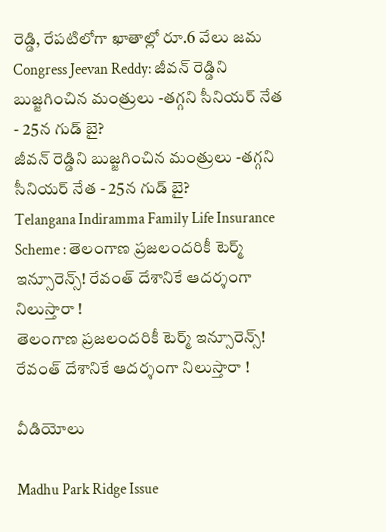రెడ్డి, రేపటిలోగా ఖాతాల్లో రూ.6 వేలు జమ
Congress Jeevan Reddy: జీవన్ రెడ్డిని బుజ్జగించిన మంత్రులు -తగ్గని సీనియర్ నేత - 25న గుడ్ బై?
జీవన్ రెడ్డిని బుజ్జగించిన మంత్రులు -తగ్గని సీనియర్ నేత - 25న గుడ్ బై?
Telangana Indiramma Family Life Insurance Scheme : తెలంగాణ ప్రజలందరికీ టెర్మ్‌ ఇన్సూరెన్స్‌! రేవంత్ దేశానికే ఆదర్శంగా నిలుస్తారా !
తెలంగాణ ప్రజలందరికీ టెర్మ్‌ ఇన్సూరెన్స్‌! రేవంత్ దేశానికే ఆదర్శంగా నిలుస్తారా !

వీడియోలు

Madhu Park Ridge Issue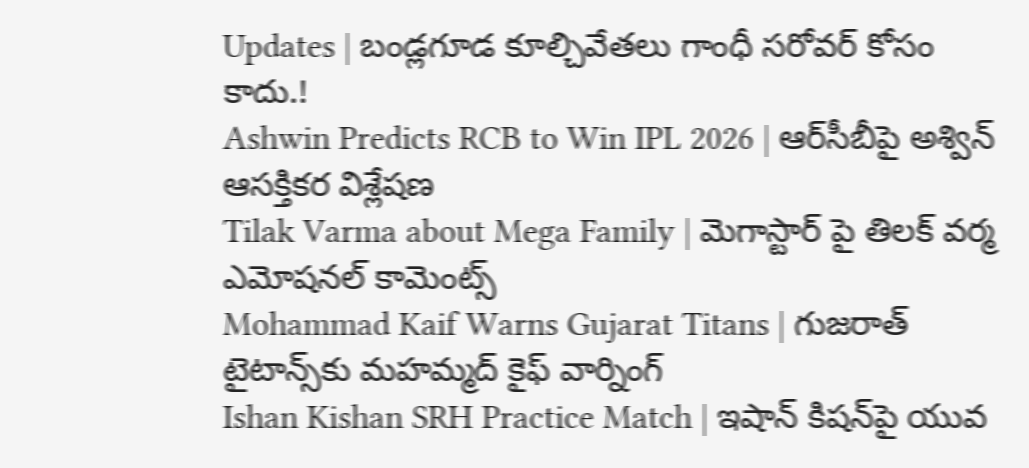Updates | బండ్లగూడ కూల్చివేతలు గాంధీ సరోవర్ కోసం కాదు.!
Ashwin Predicts RCB to Win IPL 2026 | ఆర్‌సీబీపై అశ్విన్ ఆసక్తికర విశ్లేషణ
Tilak Varma about Mega Family | మెగాస్టార్ పై తిలక్ వర్మ ఎమోషనల్ కామెంట్స్
Mohammad Kaif Warns Gujarat Titans | గుజరాత్ టైటాన్స్‌కు మహమ్మద్ కైఫ్ వార్నింగ్
Ishan Kishan SRH Practice Match | ఇషాన్ కిషన్‌పై యువ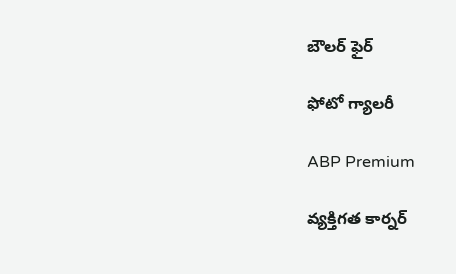బౌలర్ ఫైర్

ఫోటో గ్యాలరీ

ABP Premium

వ్యక్తిగత కార్నర్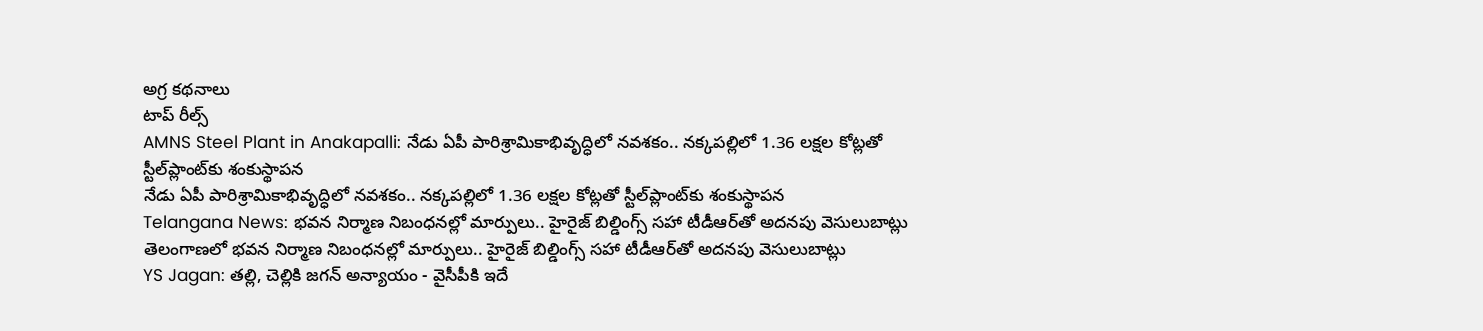అగ్ర కథనాలు
టాప్ రీల్స్
AMNS Steel Plant in Anakapalli: నేడు ఏపీ పారిశ్రామికాభివృద్ధిలో నవశకం.. నక్కపల్లిలో 1.36 లక్షల కోట్లతో స్టీల్‌ప్లాంట్‌కు శంకుస్థాపన
నేడు ఏపీ పారిశ్రామికాభివృద్ధిలో నవశకం.. నక్కపల్లిలో 1.36 లక్షల కోట్లతో స్టీల్‌ప్లాంట్‌కు శంకుస్థాపన
Telangana News: భవన నిర్మాణ నిబంధనల్లో మార్పులు.. హైరైజ్ బిల్డింగ్స్‌ సహా టీడీఆర్‌తో అదనపు వెసులుబాట్లు
తెలంగాణలో భవన నిర్మాణ నిబంధనల్లో మార్పులు.. హైరైజ్ బిల్డింగ్స్‌ సహా టీడీఆర్‌తో అదనపు వెసులుబాట్లు
YS Jagan: తల్లి, చెల్లికి జగన్‌ అన్యాయం - వైసీపీకి ఇదే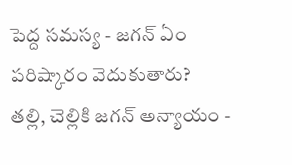పెద్ద సమస్య - జగన్ ఏం పరిష్కారం వెదుకుతారు?
తల్లి, చెల్లికి జగన్‌ అన్యాయం -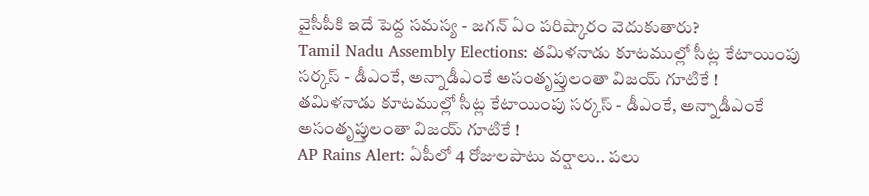వైసీపీకి ఇదే పెద్ద సమస్య - జగన్ ఏం పరిష్కారం వెదుకుతారు?
Tamil Nadu Assembly Elections: తమిళనాడు కూటముల్లో సీట్ల కేటాయింపు సర్కస్ - డీఎంకే, అన్నాడీఎంకే అసంతృప్తులంతా విజయ్ గూటికే !
తమిళనాడు కూటముల్లో సీట్ల కేటాయింపు సర్కస్ - డీఎంకే, అన్నాడీఎంకే అసంతృప్తులంతా విజయ్ గూటికే !
AP Rains Alert: ఏపీలో 4 రోజులపాటు వర్షాలు.. పలు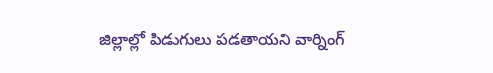జిల్లాల్లో పిడుగులు పడతాయని వార్నింగ్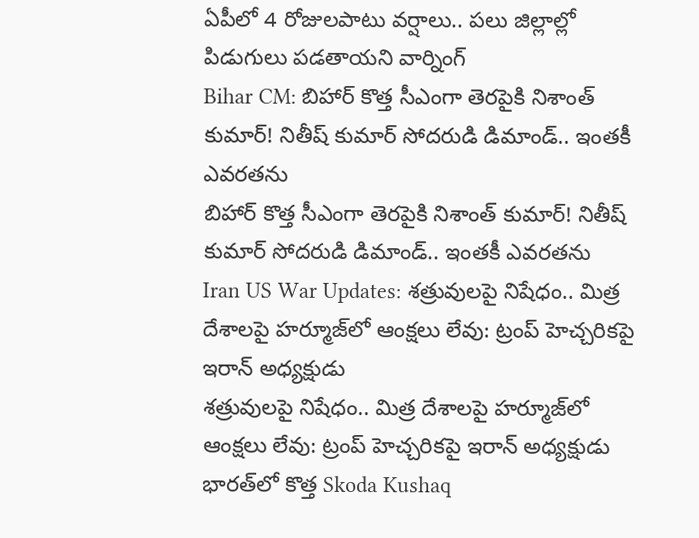ఏపీలో 4 రోజులపాటు వర్షాలు.. పలు జిల్లాల్లో పిడుగులు పడతాయని వార్నింగ్
Bihar CM: బిహార్ కొత్త సీఎంగా తెరపైకి నిశాంత్ కుమార్! నితీష్ కుమార్ సోదరుడి డిమాండ్.. ఇంతకీ ఎవరతను
బిహార్ కొత్త సీఎంగా తెరపైకి నిశాంత్ కుమార్! నితీష్ కుమార్ సోదరుడి డిమాండ్.. ఇంతకీ ఎవరతను
Iran US War Updates: శత్రువులపై నిషేధం.. మిత్ర దేశాలపై హర్మూజ్‌లో ఆంక్షలు లేవు: ట్రంప్ హెచ్చరికపై ఇరాన్ అధ్యక్షుడు
శత్రువులపై నిషేధం.. మిత్ర దేశాలపై హర్మూజ్‌లో ఆంక్షలు లేవు: ట్రంప్ హెచ్చరికపై ఇరాన్ అధ్యక్షుడు
భారత్‌లో కొత్త Skoda Kushaq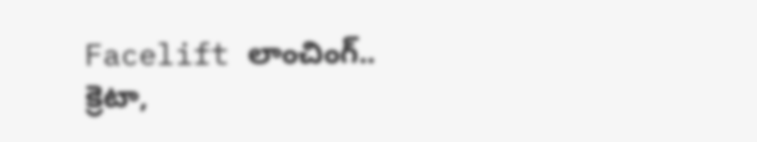Facelift లాంచింగ్.. క్రెటా,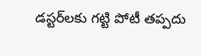డస్టర్‌లకు గట్టి పోటీ తప్పదు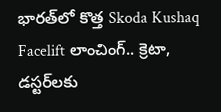భారత్‌లో కొత్త Skoda Kushaq Facelift లాంచింగ్.. క్రెటా, డస్టర్‌లకు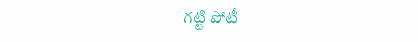గట్టి పోటీ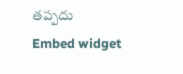తప్పదు
Embed widget